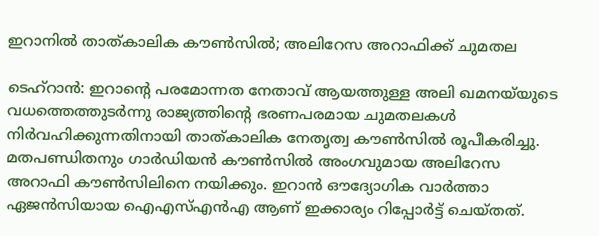ഇറാനിൽ താത്കാലിക കൗൺസിൽ; അലിറേസ അറാഫിക്ക് ചുമതല

ടെഹ്റാൻ: ഇറാന്‍റെ പരമോന്നത നേതാവ് ആയത്തുള്ള അലി ഖമനയ്‌യുടെ വധത്തെത്തുടർന്നു രാജ്യത്തിന്‍റെ ഭരണപരമായ ചുമതലകൾ നിർവഹിക്കുന്നതിനായി താത്കാലിക നേതൃത്വ കൗൺസിൽ രൂപീകരിച്ചു. മതപണ്ഡിതനും ഗാർഡിയൻ കൗൺസിൽ അംഗവുമായ അലിറേസ അറാഫി കൗൺസിലിനെ നയിക്കും. ഇറാൻ ഔദ്യോഗിക വാർത്താ ഏജൻസിയായ ഐഎസ്എൻഎ ആണ് ഇക്കാര്യം റിപ്പോർട്ട് ചെയ്തത്.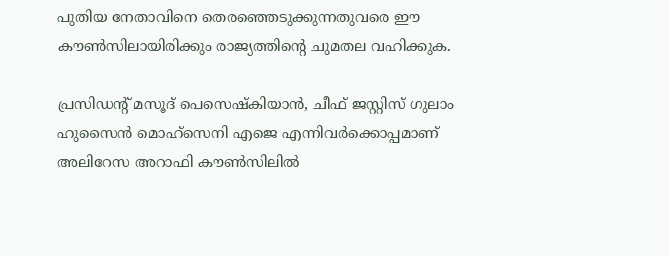പുതിയ നേതാവിനെ തെരഞ്ഞെടുക്കുന്നതുവരെ ഈ കൗൺസിലായിരിക്കും രാജ്യത്തിന്‍റെ ‌ചുമതല വഹിക്കുക.

പ്രസിഡന്‍റ് മസൂദ് പെസെഷ്കിയാൻ, ചീഫ് ജസ്റ്റിസ് ഗുലാം ഹുസൈൻ മൊഹ്‌സെനി എജെ എന്നിവർക്കൊപ്പമാണ് അലിറേസ അറാഫി കൗൺസിലിൽ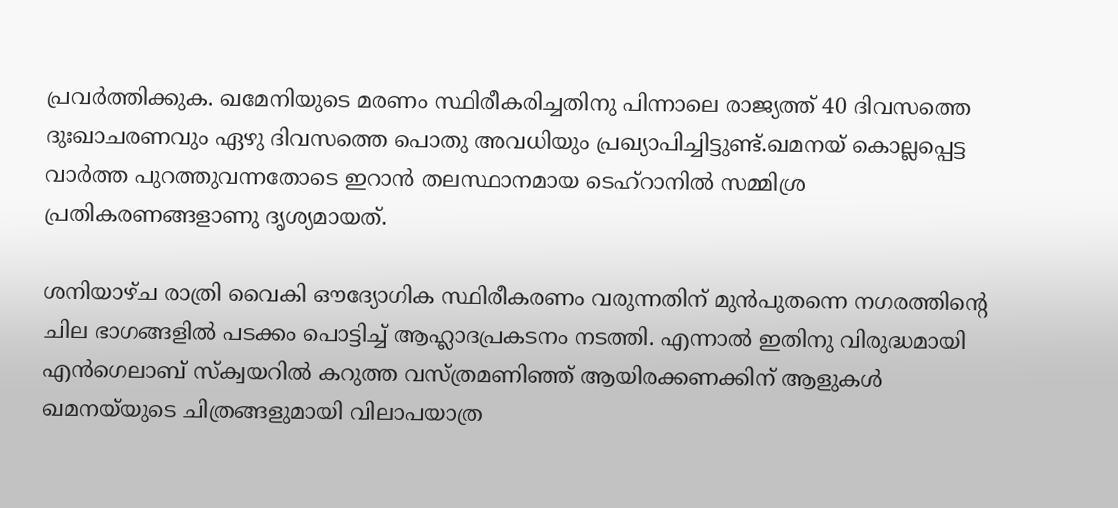പ്രവർത്തിക്കുക. ഖമേനിയുടെ മരണം സ്ഥിരീകരിച്ചതിനു പിന്നാലെ രാജ്യത്ത് 40 ദിവസത്തെ ദുഃഖാചരണവും ഏഴു ദിവസത്തെ പൊതു അവധിയും പ്രഖ്യാപിച്ചിട്ടുണ്ട്.ഖമനയ്‌ കൊല്ലപ്പെട്ട വാർത്ത പുറത്തുവന്നതോടെ ഇറാൻ തലസ്ഥാനമായ ടെഹ്‌റാനിൽ സമ്മിശ്ര പ്രതികരണങ്ങളാണു ദൃശ്യമായത്.

ശനിയാഴ്ച രാത്രി വൈകി ഔദ്യോഗിക സ്ഥിരീകരണം വരുന്നതിന് മുൻപുതന്നെ നഗരത്തിന്‍റെ ചില ഭാഗങ്ങളിൽ പടക്കം പൊട്ടിച്ച് ആഹ്ലാദപ്രകടനം നടത്തി. എന്നാൽ ഇതിനു വിരുദ്ധമായി എൻഗെലാബ് സ്‌ക്വയറിൽ കറുത്ത വസ്ത്രമണിഞ്ഞ് ആയിരക്കണക്കിന് ആളുകൾ ഖമനയ്‌യുടെ ചിത്രങ്ങളുമായി വിലാപയാത്ര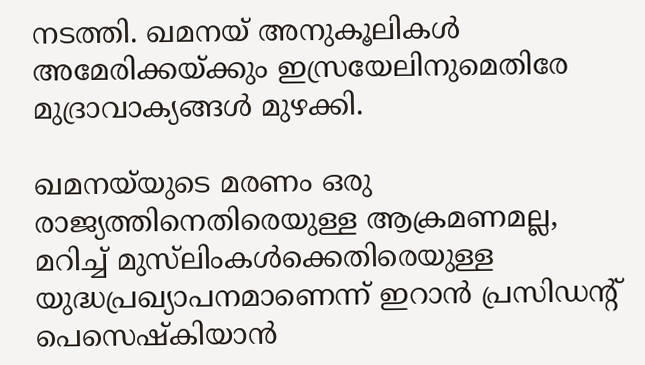നടത്തി. ഖമനയ് അനുകൂലികൾ അമേരിക്കയ്ക്കും ഇസ്രയേലിനുമെതിരേ മുദ്രാവാക്യങ്ങൾ മുഴക്കി.

ഖമനയ്‌യുടെ മരണം ഒരു രാജ്യത്തിനെതിരെയുള്ള ആക്രമണമല്ല, മറിച്ച് മുസ്‌ലിംകൾക്കെതിരെയുള്ള യുദ്ധപ്രഖ്യാപനമാണെന്ന് ഇറാൻ പ്രസിഡന്‍റ് പെസെഷ്കിയാൻ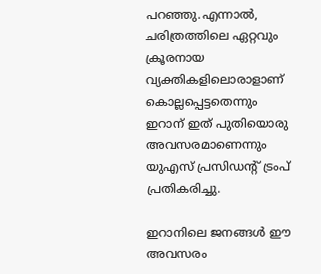പറഞ്ഞു.എന്നാൽ, ചരിത്രത്തിലെ ഏറ്റവും ക്രൂരനായ വ്യക്തികളിലൊരാളാണ് കൊല്ലപ്പെട്ടതെന്നും ഇറാന് ഇത് പുതിയൊരു അവസരമാണെന്നും യുഎസ് പ്രസിഡന്‍റ് ട്രംപ് പ്രതികരിച്ചു.

ഇറാനിലെ ജനങ്ങൾ ഈ അവസരം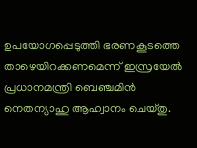ഉപയോഗപ്പെടുത്തി ഭരണകൂടത്തെ താഴെയിറക്കണമെന്ന് ഇസ്രയേൽ പ്രധാനമന്ത്രി ബെഞ്ചമിൻ നെതന്യാഹു ആഹ്വാനം ചെയ്തു.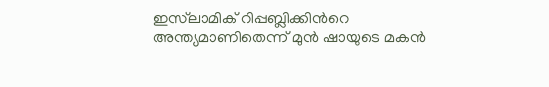ഇസ്‌ലാമിക് റിപ്പബ്ലിക്കിന്‍റെ അന്ത്യമാണിതെന്ന് മുൻ ഷായുടെ മകൻ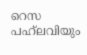റെസ പഹ്‌ലവിയും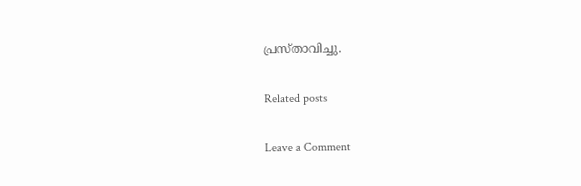പ്രസ്താവിച്ചു.

Related posts

Leave a Comment